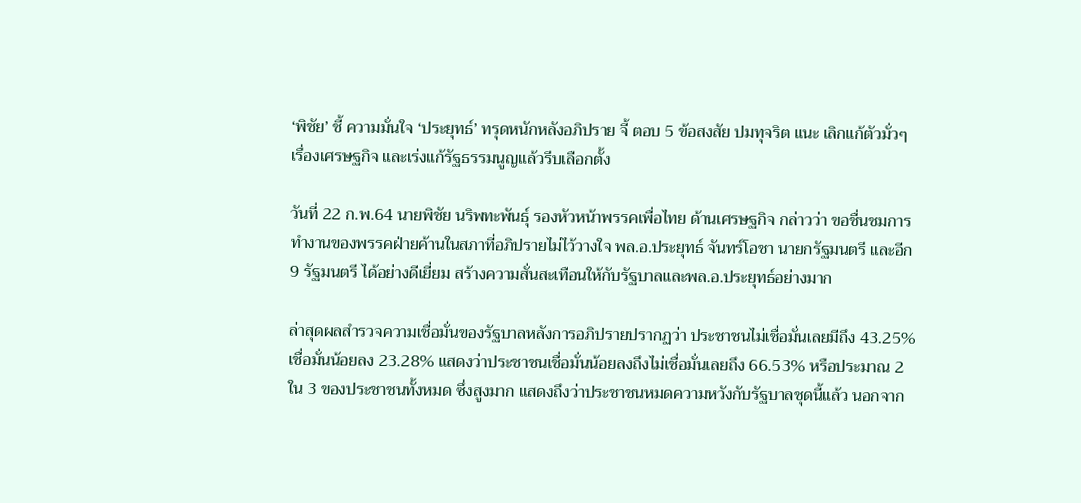‘พิชัย’ ชี้ ความมั่นใจ ‘ประยุทธ์’ ทรุดหนักหลังอภิปราย จี้ ตอบ 5 ข้อสงสัย ปมทุจริต แนะ เลิกแก้ตัวมั่วๆเรื่องเศรษฐกิจ และเร่งแก้รัฐธรรมนูญแล้วรีบเลือกตั้ง

วันที่ 22 ก.พ.64 นายพิชัย นริพทะพันธุ์ รองหัวหน้าพรรคเพื่อไทย ด้านเศรษฐกิจ กล่าวว่า ขอชื่นชมการทำงานของพรรคฝ่ายค้านในสภาที่อภิปรายไม่ไว้วางใจ พล.อ.ประยุทธ์ จันทร์โอชา นายกรัฐมนตรี และอีก 9 รัฐมนตรี ได้อย่างดีเยี่ยม สร้างความสั่นสะเทือนให้กับรัฐบาลและพล.อ.ประยุทธ์อย่างมาก

ล่าสุดผลสำรวจความเชื่อมั่นของรัฐบาลหลังการอภิปรายปรากฏว่า ประชาชนไม่เชื่อมั่นเลยมีถึง 43.25% เชื่อมั่นน้อยลง 23.28% แสดงว่าประชาชนเชื่อมั่นน้อยลงถึงไม่เชื่อมั่นเลยถึง 66.53% หรือประมาณ 2 ใน 3 ของประชาชนทั้งหมด ซึ่งสูงมาก แสดงถึงว่าประชาชนหมดความหวังกับรัฐบาลชุดนี้แล้ว นอกจาก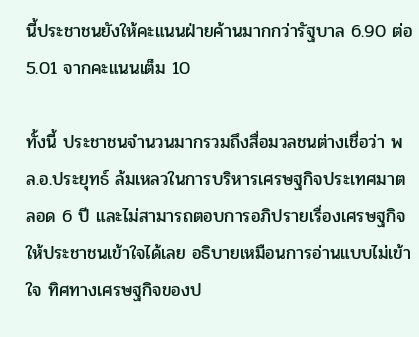นี้ประชาชนยังให้คะแนนฝ่ายค้านมากกว่ารัฐบาล 6.90 ต่อ 5.01 จากคะแนนเต็ม 10

ทั้งนี้ ประชาชนจำนวนมากรวมถึงสื่อมวลชนต่างเชื่อว่า พล.อ.ประยุทธ์ ล้มเหลวในการบริหารเศรษฐกิจประเทศมาตลอด 6 ปี และไม่สามารถตอบการอภิปรายเรื่องเศรษฐกิจให้ประชาชนเข้าใจได้เลย อธิบายเหมือนการอ่านแบบไม่เข้าใจ ทิศทางเศรษฐกิจของป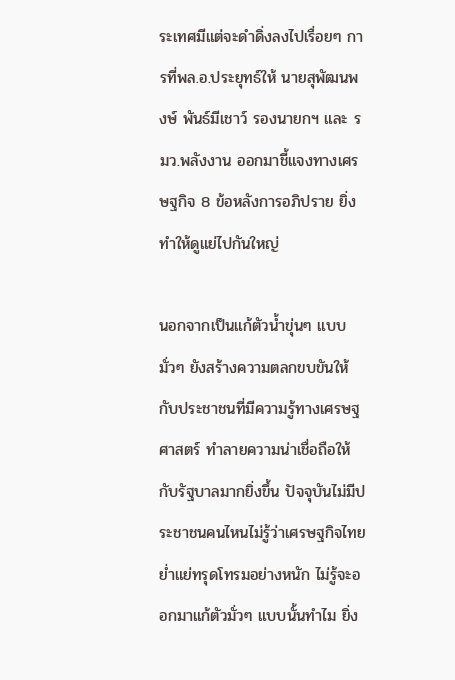ระเทศมีแต่จะดำดิ่งลงไปเรื่อยๆ การที่พล.อ.ประยุทธ์ให้ นายสุพัฒนพงษ์ พันธ์มีเชาว์ รองนายกฯ และ รมว.พลังงาน ออกมาชี้แจงทางเศรษฐกิจ 8 ข้อหลังการอภิปราย ยิ่งทำให้ดูแย่ไปกันใหญ่

นอกจากเป็นแก้ตัวน้ำขุ่นๆ แบบมั่วๆ ยังสร้างความตลกขบขันให้กับประชาชนที่มีความรู้ทางเศรษฐศาสตร์ ทำลายความน่าเชื่อถือให้กับรัฐบาลมากยิ่งขึ้น ปัจจุบันไม่มีประชาชนคนไหนไม่รู้ว่าเศรษฐกิจไทยย่ำแย่ทรุดโทรมอย่างหนัก ไม่รู้จะออกมาแก้ตัวมั่วๆ แบบนั้นทำไม ยิ่ง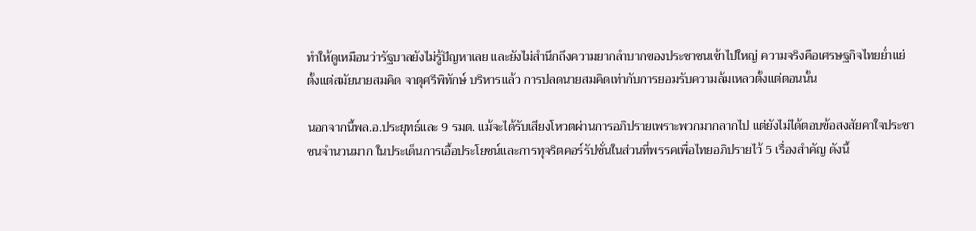ทำให้ดูเหมือนว่ารัฐบาลยังไม่รู้ปัญหาเลย และยังไม่สำนึกถึงความยากลำบากของประชาชนเข้าไปใหญ่ ความจริงคือเศรษฐกิจไทยย่ำแย่ตั้งแต่สมัยนายสมคิด จาตุศรีพิทักษ์ บริหารแล้ว การปลดนายสมคิดเท่ากับการยอมรับความล้มเหลวตั้งแต่ตอนนั้น

นอกจากนี้พล.อ.ประยุทธ์และ 9 รมต. แม้จะได้รับเสียงโหวตผ่านการอภิปรายเพราะพวกมากลากไป แต่ยังไม่ได้ตอบข้อสงสัยคาใจประชาชนจำนวนมาก ในประเด็นการเอื้อประโยชน์และการทุจริตคอร์รัปชั่นในส่วนที่พรรคเพื่อไทยอภิปรายไว้ 5 เรื่องสำคัญ ดังนี้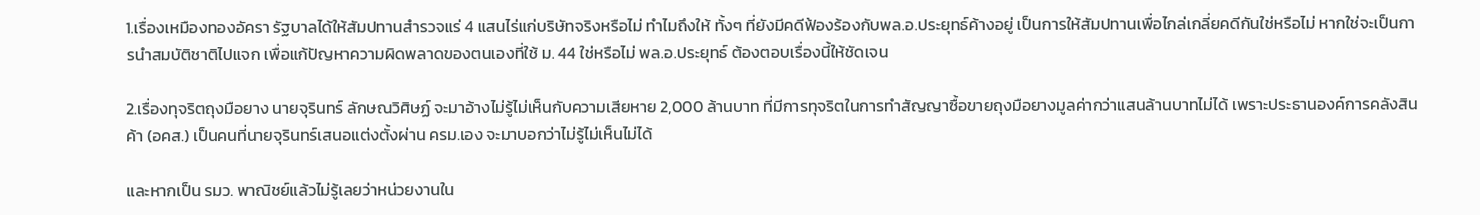1.เรื่องเหมืองทองอัครา รัฐบาลได้ให้สัมปทานสำรวจแร่ 4 แสนไร่แก่บริษัทจริงหรือไม่ ทำไมถึงให้ ทั้งๆ ที่ยังมีคดีฟ้องร้องกับพล.อ.ประยุทธ์ค้างอยู่ เป็นการให้สัมปทานเพื่อไกล่เกลี่ยคดีกันใช่หรือไม่ หากใช่จะเป็นการนำสมบัติชาติไปแจก เพื่อแก้ปัญหาความผิดพลาดของตนเองที่ใช้ ม. 44 ใช่หรือไม่ พล.อ.ประยุทธ์ ต้องตอบเรื่องนี้ให้ชัดเจน

2.เรื่องทุจริตถุงมือยาง นายจุรินทร์ ลักษณวิศิษฏ์ จะมาอ้างไม่รู้ไม่เห็นกับความเสียหาย 2,000 ล้านบาท ที่มีการทุจริตในการทำสัญญาซื้อขายถุงมือยางมูลค่ากว่าแสนล้านบาทไม่ได้ เพราะประธานองค์การคลังสินค้า (อคส.) เป็นคนที่นายจุรินทร์เสนอแต่งตั้งผ่าน ครม.เอง จะมาบอกว่าไม่รู้ไม่เห็นไม่ได้

และหากเป็น รมว. พาณิชย์แล้วไม่รู้เลยว่าหน่วยงานใน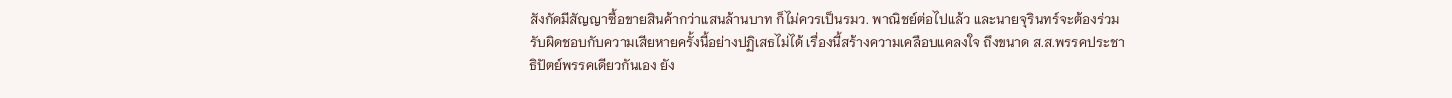สังกัดมีสัญญาซื้อขายสินค้ากว่าแสนล้านบาท ก็ไม่ควรเป็นรมว. พาณิชย์ต่อไปแล้ว และนายจุรินทร์จะต้องร่วมรับผิดชอบกับความเสียหายครั้งนี้อย่างปฏิเสธไม่ได้ เรื่องนี้สร้างความเคลือบแคลงใจ ถึงขนาด ส.ส.พรรคประชาธิปัตย์พรรคเดียวกันเอง ยัง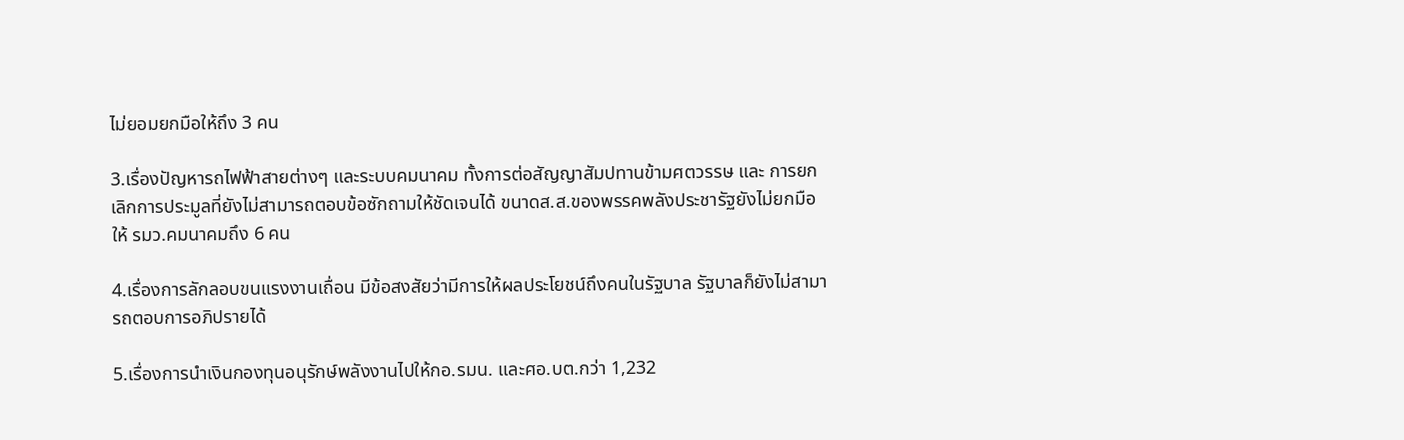ไม่ยอมยกมือให้ถึง 3 คน

3.เรื่องปัญหารถไฟฟ้าสายต่างๆ และระบบคมนาคม ทั้งการต่อสัญญาสัมปทานข้ามศตวรรษ และ การยกเลิกการประมูลที่ยังไม่สามารถตอบข้อซักถามให้ชัดเจนได้ ขนาดส.ส.ของพรรคพลังประชารัฐยังไม่ยกมือให้ รมว.คมนาคมถึง 6 คน

4.เรื่องการลักลอบขนแรงงานเถื่อน มีข้อสงสัยว่ามีการให้ผลประโยชน์ถึงคนในรัฐบาล รัฐบาลก็ยังไม่สามารถตอบการอภิปรายได้

5.เรื่องการนำเงินกองทุนอนุรักษ์พลังงานไปให้กอ.รมน. และศอ.บต.กว่า 1,232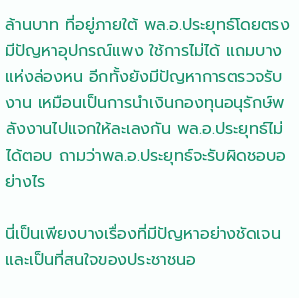ล้านบาท ที่อยู่ภายใต้ พล.อ.ประยุทธ์โดยตรง มีปัญหาอุปกรณ์แพง ใช้การไม่ได้ แถมบางแห่งล่องหน อีกทั้งยังมีปัญหาการตรวจรับงาน เหมือนเป็นการนำเงินกองทุนอนุรักษ์พลังงานไปแจกให้ละเลงกัน พล.อ.ประยุทธ์ไม่ได้ตอบ ถามว่าพล.อ.ประยุทธ์จะรับผิดชอบอย่างไร

นี่เป็นเพียงบางเรื่องที่มีปัญหาอย่างชัดเจน และเป็นที่สนใจของประชาชนอ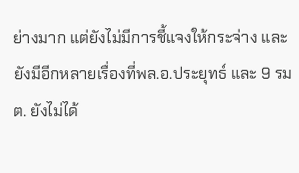ย่างมาก แต่ยังไม่มีการชี้แจงให้กระจ่าง และยังมีอีกหลายเรื่องที่พล.อ.ประยุทธ์ และ 9 รมต. ยังไม่ได้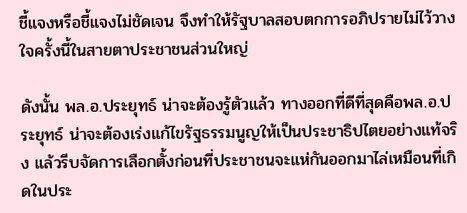ชี้แจงหรือชี้แจงไม่ชัดเจน จึงทำให้รัฐบาลสอบตกการอภิปรายไม่ไว้วางใจครั้งนี้ในสายตาประชาชนส่วนใหญ่

ดังนั้น พล.อ.ประยุทธ์ น่าจะต้องรู้ตัวแล้ว ทางออกที่ดีที่สุดคือพล.อ.ประยุทธ์ น่าจะต้องเร่งแก้ไขรัฐธรรมนูญให้เป็นประชาธิปไตยอย่างแท้จริง แล้วรีบจัดการเลือกตั้งก่อนที่ประชาชนจะแห่กันออกมาไล่เหมือนที่เกิดในประ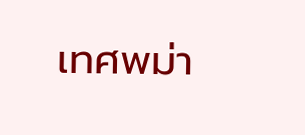เทศพม่า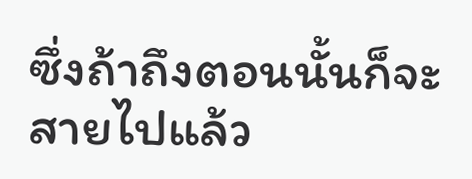ซึ่งถ้าถึงตอนนั้นก็จะสายไปแล้ว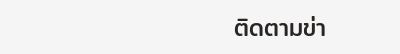ติดตามข่า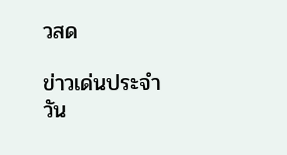วสด

ข่าวเด่นประจำวัน